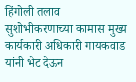हिंगोली तलाव सुशोभीकरणाच्या कामास मुख्य कार्यकारी अधिकारी गायकवाड यांनी भेट देऊन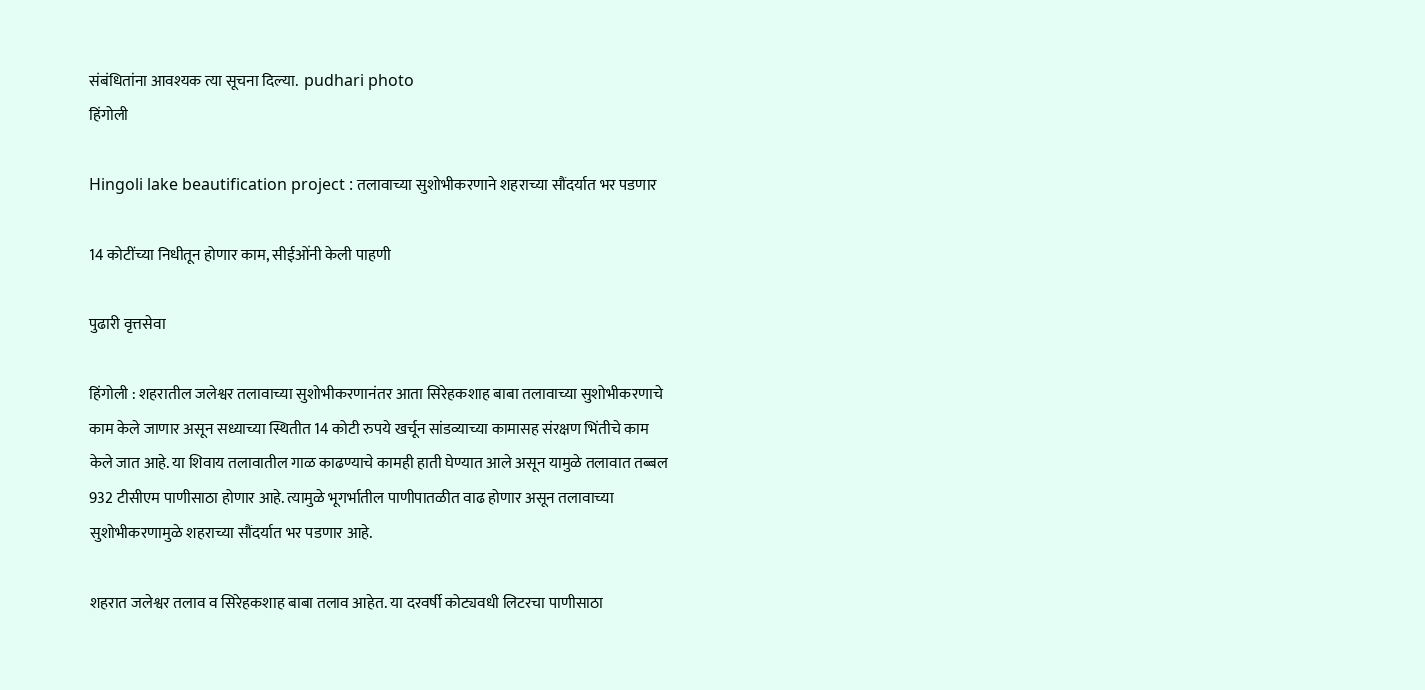संबंधितांना आवश्यक त्या सूचना दिल्या.  pudhari photo
हिंगोली

Hingoli lake beautification project : तलावाच्या सुशोभीकरणाने शहराच्या सौंदर्यात भर पडणार

14 कोटींच्या निधीतून होणार काम, सीईओंनी केली पाहणी

पुढारी वृत्तसेवा

हिंगोली : शहरातील जलेश्वर तलावाच्या सुशोभीकरणानंतर आता सिरेहकशाह बाबा तलावाच्या सुशोभीकरणाचे काम केले जाणार असून सध्याच्या स्थितीत 14 कोटी रुपये खर्चून सांडव्याच्या कामासह संरक्षण भिंतीचे काम केले जात आहे. या शिवाय तलावातील गाळ काढण्याचे कामही हाती घेण्यात आले असून यामुळे तलावात तब्बल 932 टीसीएम पाणीसाठा होणार आहे. त्यामुळे भूगर्भातील पाणीपातळीत वाढ होणार असून तलावाच्या सुशोभीकरणामुळे शहराच्या सौंदर्यात भर पडणार आहे.

शहरात जलेश्वर तलाव व सिरेहकशाह बाबा तलाव आहेत. या दरवर्षी कोट्यवधी लिटरचा पाणीसाठा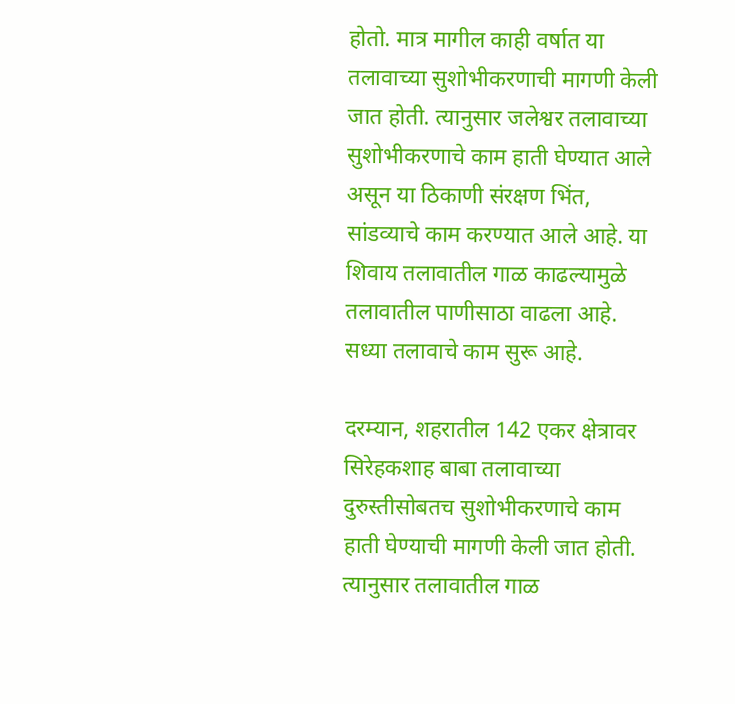होतो. मात्र मागील काही वर्षात या तलावाच्या सुशोभीकरणाची मागणी केली जात होती. त्यानुसार जलेश्वर तलावाच्या सुशोभीकरणाचे काम हाती घेण्यात आले असून या ठिकाणी संरक्षण भिंत, सांडव्याचे काम करण्यात आले आहे. या शिवाय तलावातील गाळ काढल्यामुळे तलावातील पाणीसाठा वाढला आहे. सध्या तलावाचे काम सुरू आहे.

दरम्यान, शहरातील 142 एकर क्षेत्रावर सिरेहकशाह बाबा तलावाच्या दुरुस्तीसोबतच सुशोभीकरणाचे काम हाती घेण्याची मागणी केली जात होती. त्यानुसार तलावातील गाळ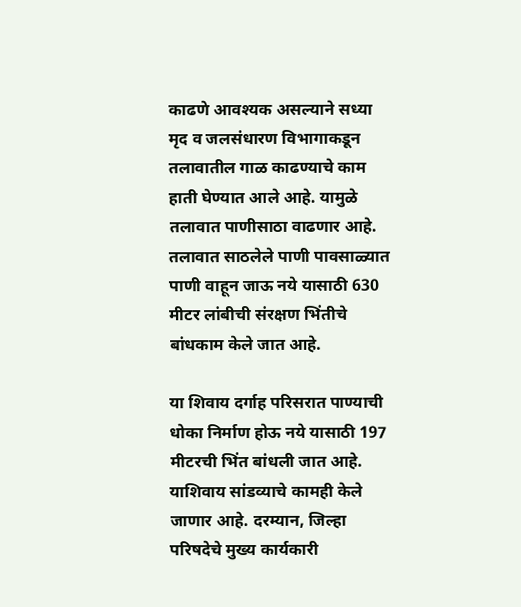काढणे आवश्यक असल्याने सध्या मृद व जलसंधारण विभागाकडून तलावातील गाळ काढण्याचे काम हाती घेण्यात आले आहे. यामुळे तलावात पाणीसाठा वाढणार आहे. तलावात साठलेले पाणी पावसाळ्यात पाणी वाहून जाऊ नये यासाठी 630 मीटर लांबीची संरक्षण भिंतीचे बांधकाम केले जात आहे.

या शिवाय दर्गाह परिसरात पाण्याची धोका निर्माण होऊ नये यासाठी 197 मीटरची भिंत बांधली जात आहे. याशिवाय सांडव्याचे कामही केले जाणार आहे. दरम्यान, जिल्हा परिषदेचे मुख्य कार्यकारी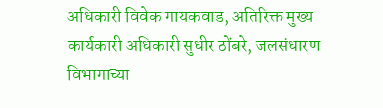अधिकारी विवेक गायकवाड, अतिरिक्त मुख्य कार्यकारी अधिकारी सुधीर ठोंबरे, जलसंधारण विभागाच्या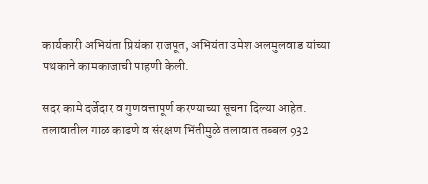कार्यकारी अभियंता प्रियंका राजपूत, अभियंता उमेश अलमुलवाड यांच्या पथकाने कामकाजाची पाहणी केली.

सदर कामे दर्जेदार व गुणवत्तापूर्ण करण्याच्या सूचना दिल्या आहेत. तलावातील गाळ काढणे व संरक्षण भिंतीमुळे तलावात तब्बल 932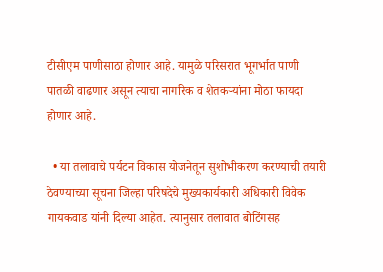टीसीएम पाणीसाठा होणार आहे. यामुळे परिसरात भूगर्भात पाणी पातळी वाढणार असून त्याचा नागरिक व शेतकऱ्यांना मोठा फायदा होणार आहे.

  • या तलावाचे पर्यटन विकास योजनेतून सुशोभीकरण करण्याची तयारी ठेवण्याच्या सूचना जिल्हा परिषदेचे मुख्यकार्यकारी अधिकारी विवेक गायकवाड यांनी दिल्या आहेत. त्यानुसार तलावात बोटिंगसह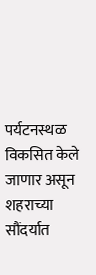पर्यटनस्थळ विकसित केले जाणार असून शहराच्या सौंदर्यात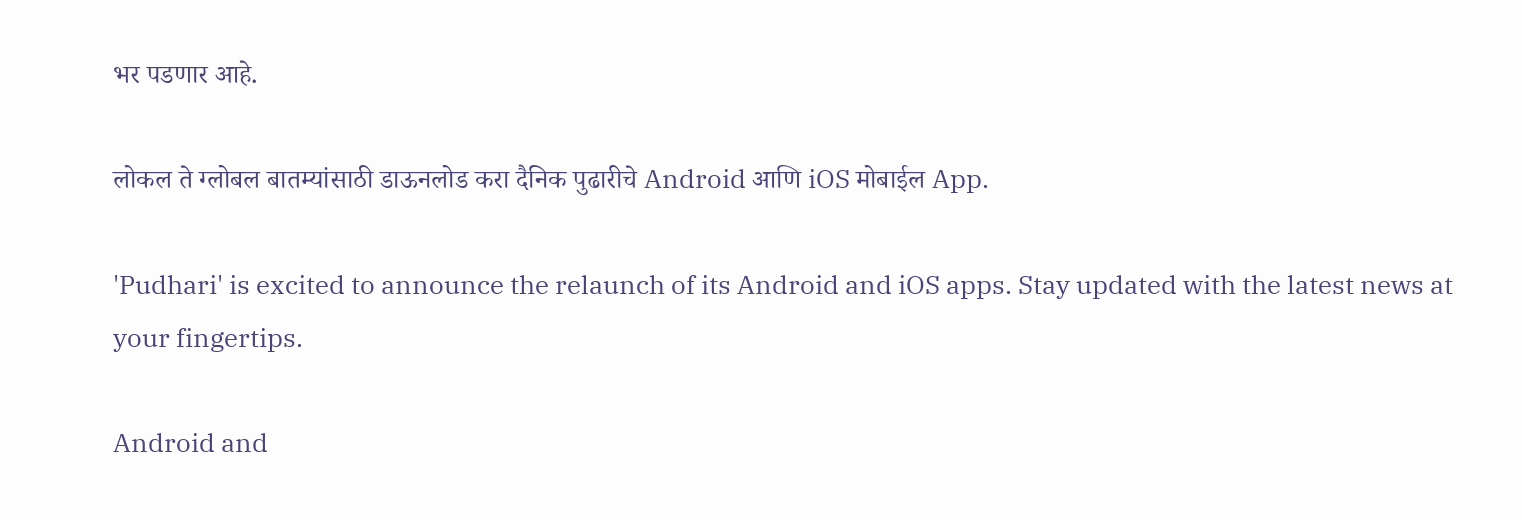भर पडणार आहे.

लोकल ते ग्लोबल बातम्यांसाठी डाऊनलोड करा दैनिक पुढारीचे Android आणि iOS मोबाईल App.

'Pudhari' is excited to announce the relaunch of its Android and iOS apps. Stay updated with the latest news at your fingertips.

Android and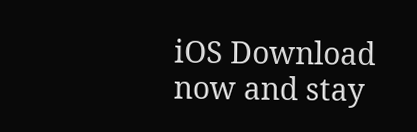iOS Download now and stay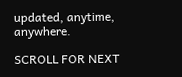updated, anytime, anywhere.

SCROLL FOR NEXT